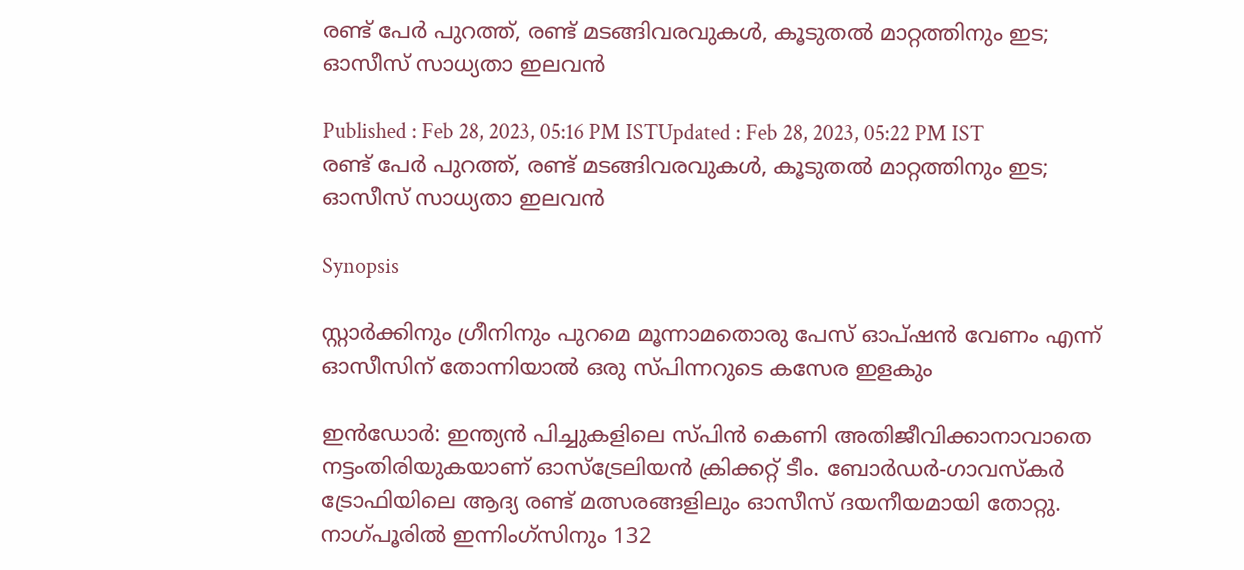രണ്ട് പേർ പുറത്ത്, രണ്ട് മടങ്ങിവരവുകള്‍, കൂടുതല്‍ മാറ്റത്തിനും ഇട; ഓസീസ് സാധ്യതാ ഇലവന്‍

Published : Feb 28, 2023, 05:16 PM ISTUpdated : Feb 28, 2023, 05:22 PM IST
രണ്ട് പേർ പുറത്ത്, രണ്ട് മടങ്ങിവരവുകള്‍, കൂടുതല്‍ മാറ്റത്തിനും ഇട; ഓസീസ് സാധ്യതാ ഇലവന്‍

Synopsis

സ്റ്റാർക്കിനും ഗ്രീനിനും പുറമെ മൂന്നാമതൊരു പേസ് ഓപ്ഷന്‍ വേണം എന്ന് ഓസീസിന് തോന്നിയാല്‍ ഒരു സ്‍പിന്നറുടെ കസേര ഇളകും

ഇന്‍ഡോർ: ഇന്ത്യന്‍ പിച്ചുകളിലെ സ്‍പിന്‍ കെണി അതിജീവിക്കാനാവാതെ നട്ടംതിരിയുകയാണ് ഓസ്ട്രേലിയന്‍ ക്രിക്കറ്റ് ടീം. ബോർഡർ-ഗാവസ്‍കർ ട്രോഫിയിലെ ആദ്യ രണ്ട് മത്സരങ്ങളിലും ഓസീസ് ദയനീയമായി തോറ്റു. നാഗ്‍പൂരില്‍ ഇന്നിംഗ്സിനും 132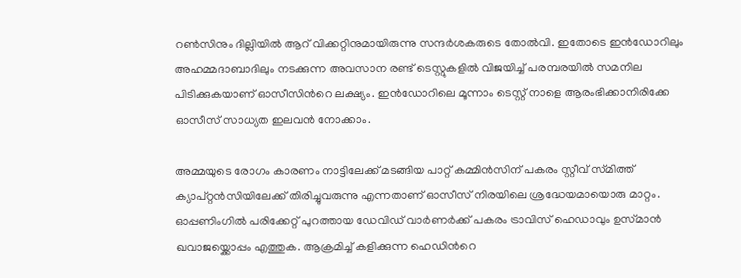റണ്‍സിനും ദില്ലിയില്‍ ആറ് വിക്കറ്റിനുമായിരുന്നു സന്ദർശകരുടെ തോല്‍വി. ഇതോടെ ഇന്‍ഡോറിലും അഹമ്മദാബാദിലും നടക്കുന്ന അവസാന രണ്ട് ടെസ്റ്റുകളില്‍ വിജയിച്ച് പരമ്പരയില്‍ സമനില പിടിക്കുകയാണ് ഓസീസിന്‍റെ ലക്ഷ്യം. ഇന്‍ഡോറിലെ മൂന്നാം ടെസ്റ്റ് നാളെ ആരംഭിക്കാനിരിക്കേ ഓസീസ് സാധ്യത ഇലവന്‍ നോക്കാം.

അമ്മയുടെ രോഗം കാരണം നാട്ടിലേക്ക് മടങ്ങിയ പാറ്റ് കമ്മിന്‍സിന് പകരം സ്റ്റീവ് സ്‍മിത്ത് ക്യാപ്റ്റന്‍സിയിലേക്ക് തിരിച്ചുവരുന്നു എന്നതാണ് ഓസീസ് നിരയിലെ ശ്രദ്ധേയമായൊരു മാറ്റം. ഓപ്പണിംഗില്‍ പരിക്കേറ്റ് പുറത്തായ ഡേവിഡ് വാർണർക്ക് പകരം ട്രാവിസ് ഹെഡാവും ഉസ്‍മാന്‍ ഖവാജയ്ക്കൊപ്പം എത്തുക. ആക്രമിച്ച് കളിക്കുന്ന ഹെഡിന്‍റെ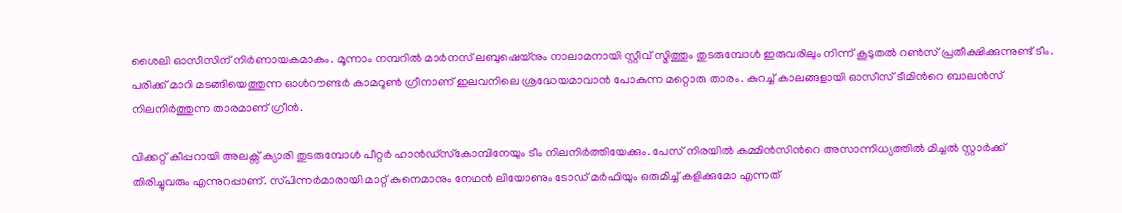ശൈലി ഓസീസിന് നിർണായകമാകും. മൂന്നാം നമ്പറില്‍ മാർനസ് ലബുഷെയ്നും നാലാമനായി സ്റ്റീവ് സ്മിത്തും തുടരുമ്പോള്‍ ഇരുവരിലും നിന്ന് കൂടുതല്‍ റണ്‍സ് പ്രതീക്ഷിക്കുന്നുണ്ട് ടീം. പരിക്ക് മാറി മടങ്ങിയെത്തുന്ന ഓൾറൗണ്ട‍ർ കാമറൂണ്‍ ഗ്രീനാണ് ഇലവനിലെ ശ്രദ്ധേയമാവാന്‍ പോകുന്ന മറ്റൊരു താരം. കുറച്ച് കാലങ്ങളായി ഓസീസ് ടീമിന്‍റെ ബാലന്‍സ് നിലനിർത്തുന്ന താരമാണ് ഗ്രീന്‍.

വിക്കറ്റ് കീപ്പറായി അലക്സ് ക്യാരി തുടരുമ്പോള്‍ പീറ്റർ ഹാന്‍ഡ്‍സ്‍കോമ്പിനേയും ടീം നിലനിർത്തിയേക്കും. പേസ് നിരയില്‍ കമ്മിന്‍സിന്‍റെ അസാന്നിധ്യത്തില്‍ മിച്ചല്‍ സ്റ്റാർക്ക് തിരിച്ചുവരും എന്നുറപ്പാണ്. സ്‍പിന്നർമാരായി മാറ്റ് കുനെമാനും നേഥന്‍ ലിയോണും ടോഡ് മർഫിയും ഒരുമിച്ച് കളിക്കുമോ എന്നത്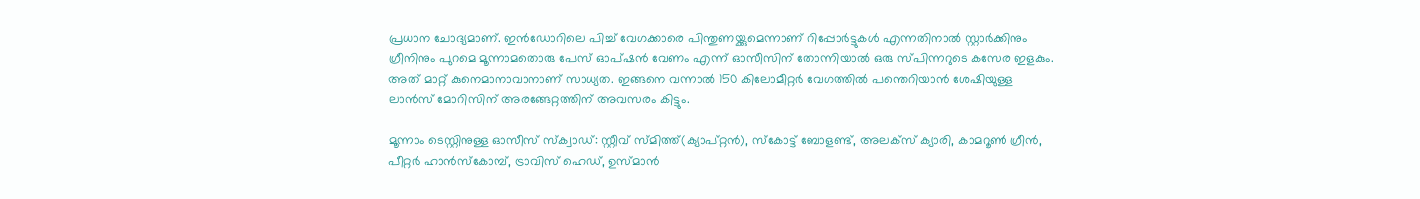പ്രധാന ചോദ്യമാണ്. ഇന്‍ഡോറിലെ പിച്ച് വേഗക്കാരെ പിന്തുണയ്ക്കുമെന്നാണ് റിപ്പോർട്ടുകള്‍ എന്നതിനാല്‍ സ്റ്റാർക്കിനും ഗ്രീനിനും പുറമെ മൂന്നാമതൊരു പേസ് ഓപ്ഷന്‍ വേണം എന്ന് ഓസീസിന് തോന്നിയാല്‍ ഒരു സ്‍പിന്നറുടെ കസേര ഇളകും. അത് മാറ്റ് കുനെമാനാവാനാണ് സാധ്യത. ഇങ്ങനെ വന്നാല്‍ 150 കിലോമീറ്റർ വേഗത്തില്‍ പന്തെറിയാന്‍ ശേഷിയുള്ള ലാന്‍സ് മോറിസിന് അരങ്ങേറ്റത്തിന് അവസരം കിട്ടും.

മൂന്നാം ടെസ്റ്റിനുള്ള ഓസീസ് സ്ക്വാഡ്: സ്റ്റീവ് സ്മിത്ത്(ക്യാപ്റ്റന്‍), സ്കോട്ട് ബോളണ്ട്, അലക്സ് ക്യാരി, കാമറൂണ്‍ ഗ്രീന്‍, പീറ്റർ ഹാന്‍സ്‍കോമ്പ്, ട്രാവിസ് ഹെഡ്, ഉസ്മാന്‍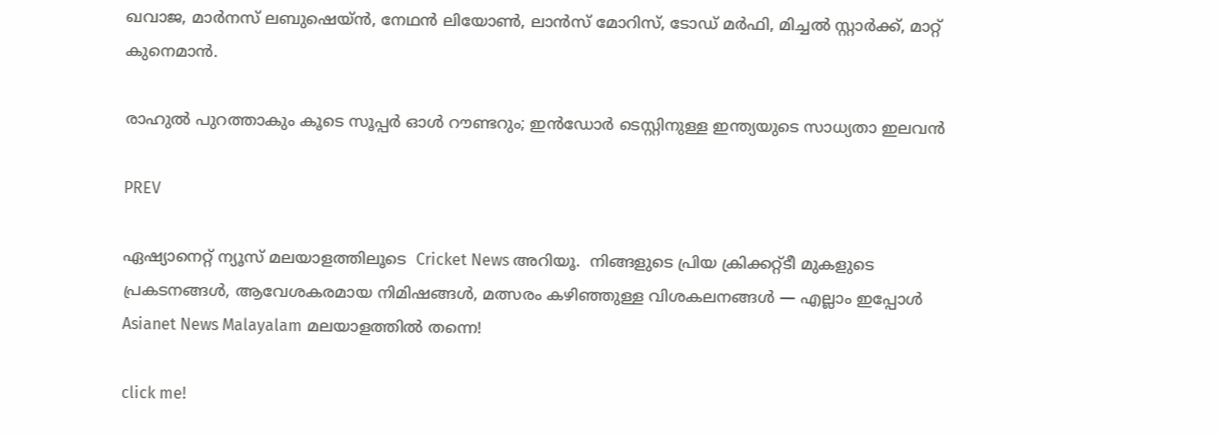ഖവാജ, മാർനസ് ലബുഷെയ്ന്‍, നേഥന്‍ ലിയോണ്‍, ലാന്‍സ് മോറിസ്, ടോഡ് മർഫി, മിച്ചല്‍ സ്റ്റാർക്ക്, മാറ്റ് കുനെമാന്‍.

രാഹുല്‍ പുറത്താകും കൂടെ സൂപ്പര്‍ ഓള്‍ റൗണ്ടറും; ഇന്‍ഡോര്‍ ടെസ്റ്റിനുള്ള ഇന്ത്യയുടെ സാധ്യതാ ഇലവന്‍

PREV

ഏഷ്യാനെറ്റ് ന്യൂസ് മലയാളത്തിലൂടെ  Cricket News അറിയൂ.  നിങ്ങളുടെ പ്രിയ ക്രിക്കറ്റ്ടീ മുകളുടെ പ്രകടനങ്ങൾ, ആവേശകരമായ നിമിഷങ്ങൾ, മത്സരം കഴിഞ്ഞുള്ള വിശകലനങ്ങൾ — എല്ലാം ഇപ്പോൾ Asianet News Malayalam മലയാളത്തിൽ തന്നെ!

click me!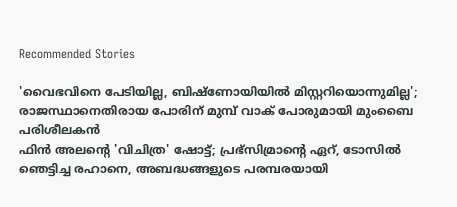Recommended Stories

'വൈഭവിനെ പേടിയില്ല, ബിഷ്‌ണോയിയില്‍ മിസ്റ്ററിയൊന്നുമില്ല'; രാജസ്ഥാനെതിരായ പോരിന് മുമ്പ് വാക് പോരുമായി മുംബൈ പരിശീലകൻ
ഫിൻ അലന്‍റെ 'വിചിത്ര' ഷോട്ട്; പ്രഭ്‌സിമ്രാന്‍റെ ഏറ്, ടോസില്‍ ഞെട്ടിച്ച രഹാനെ, അബദ്ധങ്ങളുടെ പരമ്പരയായി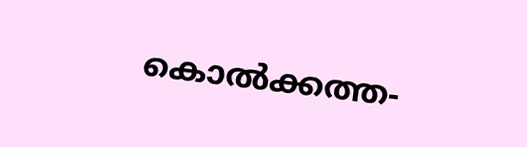കൊല്‍ക്കത്ത-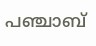പഞ്ചാബ്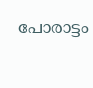പോരാട്ടം